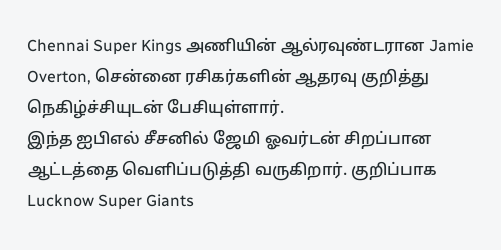Chennai Super Kings அணியின் ஆல்ரவுண்டரான Jamie Overton, சென்னை ரசிகர்களின் ஆதரவு குறித்து நெகிழ்ச்சியுடன் பேசியுள்ளார்.
இந்த ஐபிஎல் சீசனில் ஜேமி ஓவர்டன் சிறப்பான ஆட்டத்தை வெளிப்படுத்தி வருகிறார். குறிப்பாக Lucknow Super Giants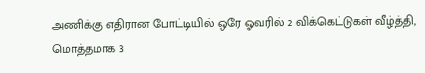அணிக்கு எதிரான போட்டியில் ஒரே ஓவரில் 2 விக்கெட்டுகள் வீழ்த்தி, மொத்தமாக 3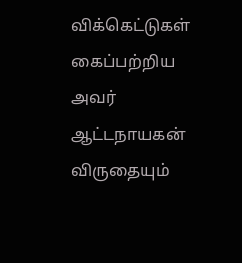விக்கெட்டுகள் கைப்பற்றிய அவர் ஆட்டநாயகன் விருதையும்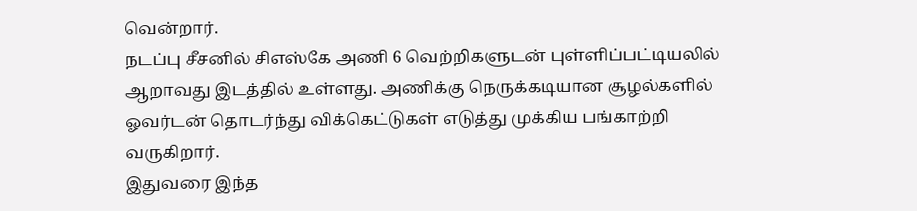வென்றார்.
நடப்பு சீசனில் சிஎஸ்கே அணி 6 வெற்றிகளுடன் புள்ளிப்பட்டியலில் ஆறாவது இடத்தில் உள்ளது. அணிக்கு நெருக்கடியான சூழல்களில் ஓவர்டன் தொடர்ந்து விக்கெட்டுகள் எடுத்து முக்கிய பங்காற்றி வருகிறார்.
இதுவரை இந்த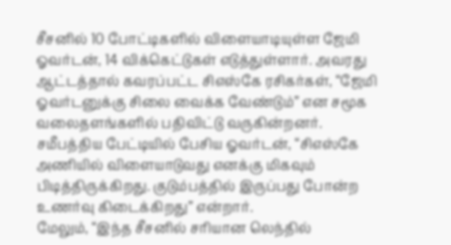சீசனில் 10 போட்டிகளில் விளையாடியுள்ள ஜேமி ஓவர்டன், 14 விக்கெட்டுகள் எடுத்துள்ளார். அவரது ஆட்டத்தால் கவரப்பட்ட சிஎஸ்கே ரசிகர்கள், “ஜேமி ஓவர்டனுக்கு சிலை வைக்க வேண்டும்” என சமூக வலைதளங்களில் பதிவிட்டு வருகின்றனர்.
சமீபத்திய பேட்டியில் பேசிய ஓவர்டன், “சிஎஸ்கே அணியில் விளையாடுவது எனக்கு மிகவும் பிடித்திருக்கிறது. குடும்பத்தில் இருப்பது போன்ற உணர்வு கிடைக்கிறது” என்றார்.
மேலும், “இந்த சீசனில் சரியான லெந்தில்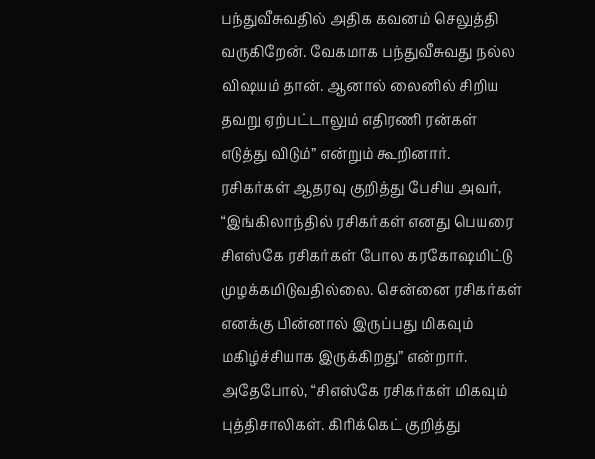பந்துவீசுவதில் அதிக கவனம் செலுத்தி வருகிறேன். வேகமாக பந்துவீசுவது நல்ல விஷயம் தான். ஆனால் லைனில் சிறிய தவறு ஏற்பட்டாலும் எதிரணி ரன்கள் எடுத்து விடும்” என்றும் கூறினார்.
ரசிகர்கள் ஆதரவு குறித்து பேசிய அவர், “இங்கிலாந்தில் ரசிகர்கள் எனது பெயரை சிஎஸ்கே ரசிகர்கள் போல கரகோஷமிட்டு முழக்கமிடுவதில்லை. சென்னை ரசிகர்கள் எனக்கு பின்னால் இருப்பது மிகவும் மகிழ்ச்சியாக இருக்கிறது” என்றார்.
அதேபோல், “சிஎஸ்கே ரசிகர்கள் மிகவும் புத்திசாலிகள். கிரிக்கெட் குறித்து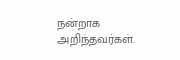நன்றாக அறிந்தவர்கள்.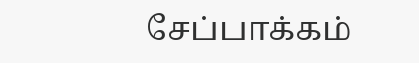சேப்பாக்கம்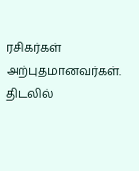ரசிகர்கள் அற்புதமானவர்கள். திடலில்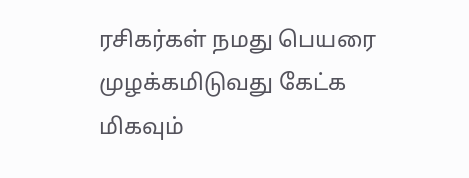ரசிகர்கள் நமது பெயரை முழக்கமிடுவது கேட்க மிகவும்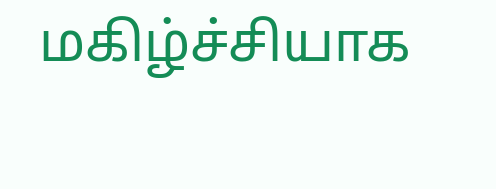மகிழ்ச்சியாக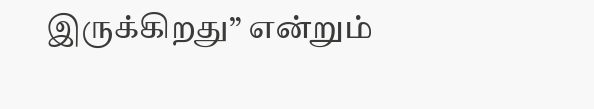இருக்கிறது” என்றும்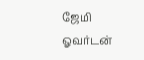ஜேமி ஓவர்டன்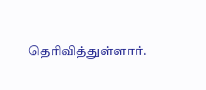தெரிவித்துள்ளார்.